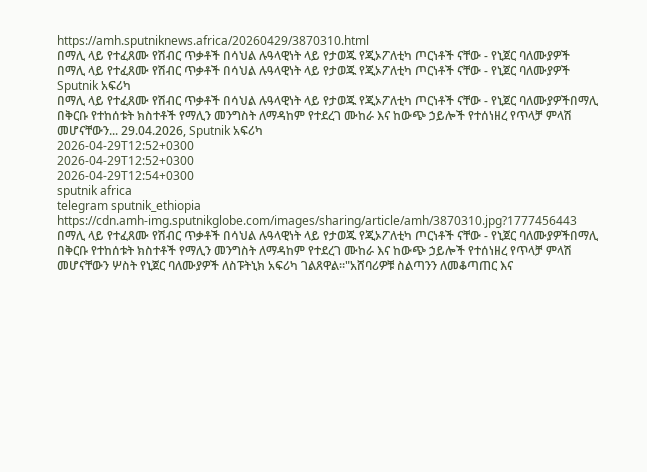https://amh.sputniknews.africa/20260429/3870310.html
በማሊ ላይ የተፈጸሙ የሽብር ጥቃቶች በሳህል ሉዓላዊነት ላይ የታወጁ የጂኦፖለቲካ ጦርነቶች ናቸው - የኒጀር ባለሙያዎች
በማሊ ላይ የተፈጸሙ የሽብር ጥቃቶች በሳህል ሉዓላዊነት ላይ የታወጁ የጂኦፖለቲካ ጦርነቶች ናቸው - የኒጀር ባለሙያዎች
Sputnik አፍሪካ
በማሊ ላይ የተፈጸሙ የሽብር ጥቃቶች በሳህል ሉዓላዊነት ላይ የታወጁ የጂኦፖለቲካ ጦርነቶች ናቸው - የኒጀር ባለሙያዎችበማሊ በቅርቡ የተከሰቱት ክስተቶች የማሊን መንግስት ለማዳከም የተደረገ ሙከራ እና ከውጭ ኃይሎች የተሰነዘረ የጥላቻ ምላሽ መሆናቸውን... 29.04.2026, Sputnik አፍሪካ
2026-04-29T12:52+0300
2026-04-29T12:52+0300
2026-04-29T12:54+0300
sputnik africa
telegram sputnik_ethiopia
https://cdn.amh-img.sputnikglobe.com/images/sharing/article/amh/3870310.jpg?1777456443
በማሊ ላይ የተፈጸሙ የሽብር ጥቃቶች በሳህል ሉዓላዊነት ላይ የታወጁ የጂኦፖለቲካ ጦርነቶች ናቸው - የኒጀር ባለሙያዎችበማሊ በቅርቡ የተከሰቱት ክስተቶች የማሊን መንግስት ለማዳከም የተደረገ ሙከራ እና ከውጭ ኃይሎች የተሰነዘረ የጥላቻ ምላሽ መሆናቸውን ሦስት የኒጀር ባለሙያዎች ለስፑትኒክ አፍሪካ ገልጸዋል።"አሸባሪዎቹ ስልጣንን ለመቆጣጠር እና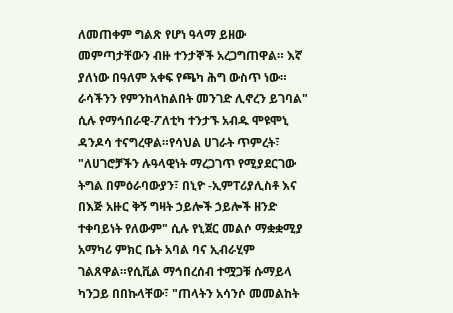ለመጠቀም ግልጽ የሆነ ዓላማ ይዘው መምጣታቸውን ብዙ ተንታኞች አረጋግጠዋል። እኛ ያለነው በዓለም አቀፍ የጫካ ሕግ ውስጥ ነው። ራሳችንን የምንከላከልበት መንገድ ሊኖረን ይገባል" ሲሉ የማኅበራዊ-ፖለቲካ ተንታኙ አብዱ ሞዩሞኒ ዳንዶሳ ተናግረዋል።የሳህል ሀገራት ጥምረት፣ "ለሀገሮቻችን ሉዓላዊነት ማረጋገጥ የሚያደርገው ትግል በምዕራባውያን፣ በኒዮ -ኢምፐሪያሊስቶ እና በእጅ አዙር ቅኝ ግዛት ኃይሎች ኃይሎች ዘንድ ተቀባይነት የለውም" ሲሉ የኒጀር መልሶ ማቋቋሚያ አማካሪ ምክር ቤት አባል ባና ኢብራሂም ገልጸዋል።የሲቪል ማኅበረሰብ ተሟጋቹ ሱማይላ ካንጋይ በበኩላቸው፣ "ጠላትን አሳንሶ መመልከት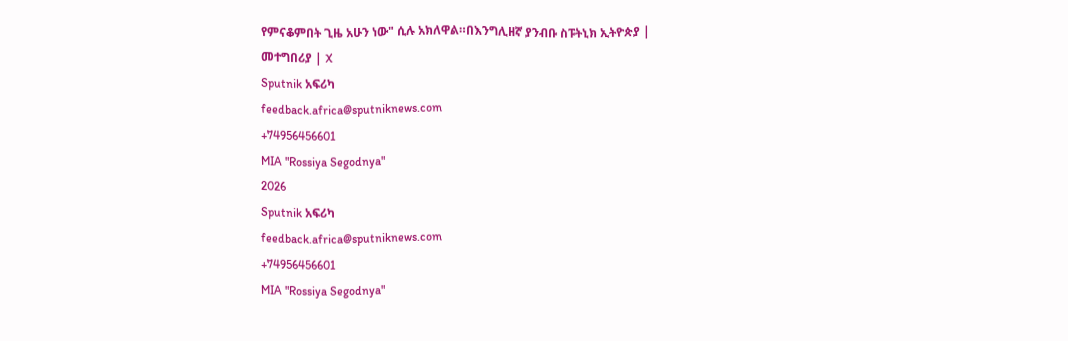የምናቆምበት ጊዜ አሁን ነው" ሲሉ አክለዋል።በእንግሊዘኛ ያንብቡ ስፑትኒክ ኢትዮጵያ | መተግበሪያ | X
Sputnik አፍሪካ
feedback.africa@sputniknews.com
+74956456601
MIA "Rossiya Segodnya"
2026
Sputnik አፍሪካ
feedback.africa@sputniknews.com
+74956456601
MIA "Rossiya Segodnya"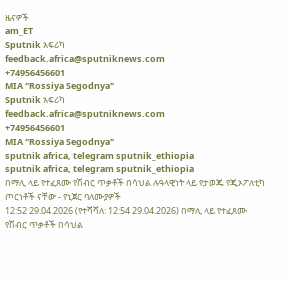ዜናዎች
am_ET
Sputnik አፍሪካ
feedback.africa@sputniknews.com
+74956456601
MIA "Rossiya Segodnya"
Sputnik አፍሪካ
feedback.africa@sputniknews.com
+74956456601
MIA "Rossiya Segodnya"
sputnik africa, telegram sputnik_ethiopia
sputnik africa, telegram sputnik_ethiopia
በማሊ ላይ የተፈጸሙ የሽብር ጥቃቶች በሳህል ሉዓላዊነት ላይ የታወጁ የጂኦፖለቲካ ጦርነቶች ናቸው - የኒጀር ባለሙያዎች
12:52 29.04.2026 (የተሻሻለ: 12:54 29.04.2026) በማሊ ላይ የተፈጸሙ የሽብር ጥቃቶች በሳህል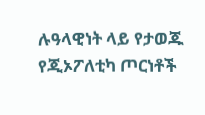ሉዓላዊነት ላይ የታወጁ የጂኦፖለቲካ ጦርነቶች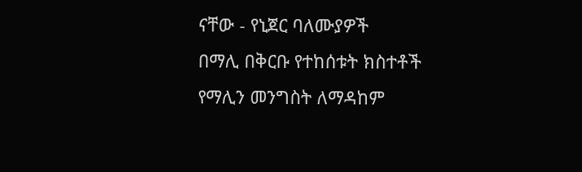ናቸው - የኒጀር ባለሙያዎች
በማሊ በቅርቡ የተከሰቱት ክስተቶች የማሊን መንግስት ለማዳከም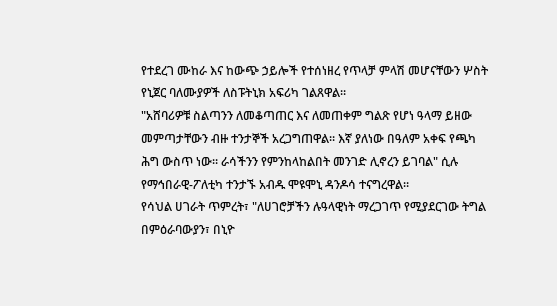የተደረገ ሙከራ እና ከውጭ ኃይሎች የተሰነዘረ የጥላቻ ምላሽ መሆናቸውን ሦስት የኒጀር ባለሙያዎች ለስፑትኒክ አፍሪካ ገልጸዋል።
"አሸባሪዎቹ ስልጣንን ለመቆጣጠር እና ለመጠቀም ግልጽ የሆነ ዓላማ ይዘው መምጣታቸውን ብዙ ተንታኞች አረጋግጠዋል። እኛ ያለነው በዓለም አቀፍ የጫካ ሕግ ውስጥ ነው። ራሳችንን የምንከላከልበት መንገድ ሊኖረን ይገባል" ሲሉ የማኅበራዊ-ፖለቲካ ተንታኙ አብዱ ሞዩሞኒ ዳንዶሳ ተናግረዋል።
የሳህል ሀገራት ጥምረት፣ "ለሀገሮቻችን ሉዓላዊነት ማረጋገጥ የሚያደርገው ትግል በምዕራባውያን፣ በኒዮ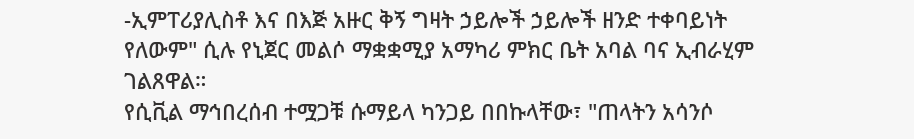-ኢምፐሪያሊስቶ እና በእጅ አዙር ቅኝ ግዛት ኃይሎች ኃይሎች ዘንድ ተቀባይነት የለውም" ሲሉ የኒጀር መልሶ ማቋቋሚያ አማካሪ ምክር ቤት አባል ባና ኢብራሂም ገልጸዋል።
የሲቪል ማኅበረሰብ ተሟጋቹ ሱማይላ ካንጋይ በበኩላቸው፣ "ጠላትን አሳንሶ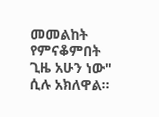መመልከት የምናቆምበት ጊዜ አሁን ነው" ሲሉ አክለዋል።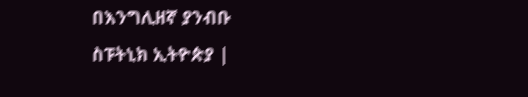በእንግሊዘኛ ያንብቡ
ስፑትኒክ ኢትዮጵያ |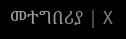መተግበሪያ | X